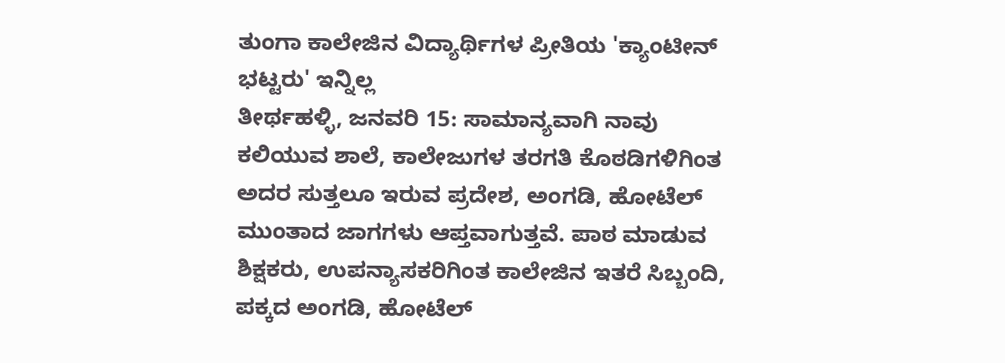ತುಂಗಾ ಕಾಲೇಜಿನ ವಿದ್ಯಾರ್ಥಿಗಳ ಪ್ರೀತಿಯ 'ಕ್ಯಾಂಟೀನ್ ಭಟ್ಟರು' ಇನ್ನಿಲ್ಲ
ತೀರ್ಥಹಳ್ಳಿ, ಜನವರಿ 15: ಸಾಮಾನ್ಯವಾಗಿ ನಾವು ಕಲಿಯುವ ಶಾಲೆ, ಕಾಲೇಜುಗಳ ತರಗತಿ ಕೊಠಡಿಗಳಿಗಿಂತ ಅದರ ಸುತ್ತಲೂ ಇರುವ ಪ್ರದೇಶ, ಅಂಗಡಿ, ಹೋಟೆಲ್ ಮುಂತಾದ ಜಾಗಗಳು ಆಪ್ತವಾಗುತ್ತವೆ. ಪಾಠ ಮಾಡುವ ಶಿಕ್ಷಕರು, ಉಪನ್ಯಾಸಕರಿಗಿಂತ ಕಾಲೇಜಿನ ಇತರೆ ಸಿಬ್ಬಂದಿ, ಪಕ್ಕದ ಅಂಗಡಿ, ಹೋಟೆಲ್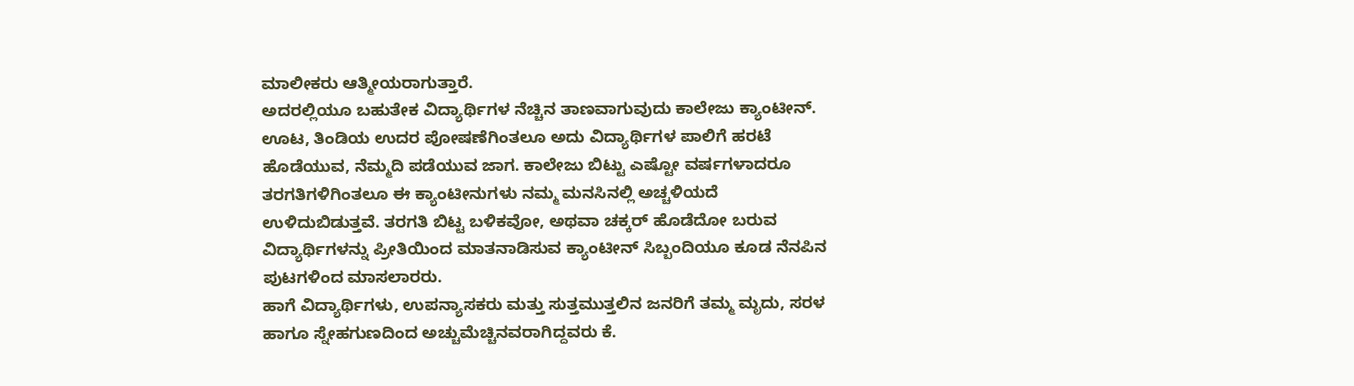ಮಾಲೀಕರು ಆತ್ಮೀಯರಾಗುತ್ತಾರೆ.
ಅದರಲ್ಲಿಯೂ ಬಹುತೇಕ ವಿದ್ಯಾರ್ಥಿಗಳ ನೆಚ್ಚಿನ ತಾಣವಾಗುವುದು ಕಾಲೇಜು ಕ್ಯಾಂಟೀನ್. ಊಟ, ತಿಂಡಿಯ ಉದರ ಪೋಷಣೆಗಿಂತಲೂ ಅದು ವಿದ್ಯಾರ್ಥಿಗಳ ಪಾಲಿಗೆ ಹರಟೆ ಹೊಡೆಯುವ, ನೆಮ್ಮದಿ ಪಡೆಯುವ ಜಾಗ. ಕಾಲೇಜು ಬಿಟ್ಟು ಎಷ್ಟೋ ವರ್ಷಗಳಾದರೂ ತರಗತಿಗಳಿಗಿಂತಲೂ ಈ ಕ್ಯಾಂಟೀನುಗಳು ನಮ್ಮ ಮನಸಿನಲ್ಲಿ ಅಚ್ಚಳಿಯದೆ ಉಳಿದುಬಿಡುತ್ತವೆ. ತರಗತಿ ಬಿಟ್ಟ ಬಳಿಕವೋ, ಅಥವಾ ಚಕ್ಕರ್ ಹೊಡೆದೋ ಬರುವ ವಿದ್ಯಾರ್ಥಿಗಳನ್ನು ಪ್ರೀತಿಯಿಂದ ಮಾತನಾಡಿಸುವ ಕ್ಯಾಂಟೀನ್ ಸಿಬ್ಬಂದಿಯೂ ಕೂಡ ನೆನಪಿನ ಪುಟಗಳಿಂದ ಮಾಸಲಾರರು.
ಹಾಗೆ ವಿದ್ಯಾರ್ಥಿಗಳು, ಉಪನ್ಯಾಸಕರು ಮತ್ತು ಸುತ್ತಮುತ್ತಲಿನ ಜನರಿಗೆ ತಮ್ಮ ಮೃದು, ಸರಳ ಹಾಗೂ ಸ್ನೇಹಗುಣದಿಂದ ಅಚ್ಚುಮೆಚ್ಚಿನವರಾಗಿದ್ದವರು ಕೆ.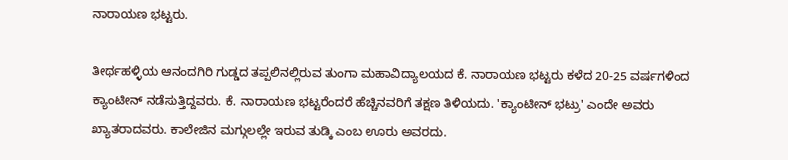ನಾರಾಯಣ ಭಟ್ಟರು.

ತೀರ್ಥಹಳ್ಳಿಯ ಆನಂದಗಿರಿ ಗುಡ್ಡದ ತಪ್ಪಲಿನಲ್ಲಿರುವ ತುಂಗಾ ಮಹಾವಿದ್ಯಾಲಯದ ಕೆ. ನಾರಾಯಣ ಭಟ್ಟರು ಕಳೆದ 20-25 ವರ್ಷಗಳಿಂದ ಕ್ಯಾಂಟೀನ್ ನಡೆಸುತ್ತಿದ್ದವರು. ಕೆ. ನಾರಾಯಣ ಭಟ್ಟರೆಂದರೆ ಹೆಚ್ಚಿನವರಿಗೆ ತಕ್ಷಣ ತಿಳಿಯದು. 'ಕ್ಯಾಂಟೀನ್ ಭಟ್ರು' ಎಂದೇ ಅವರು ಖ್ಯಾತರಾದವರು. ಕಾಲೇಜಿನ ಮಗ್ಗುಲಲ್ಲೇ ಇರುವ ತುಡ್ಕಿ ಎಂಬ ಊರು ಅವರದು.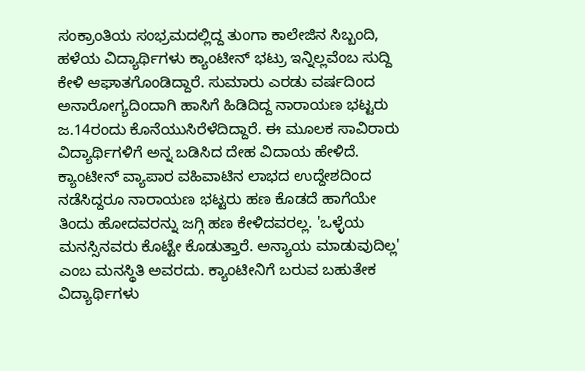ಸಂಕ್ರಾಂತಿಯ ಸಂಭ್ರಮದಲ್ಲಿದ್ದ ತುಂಗಾ ಕಾಲೇಜಿನ ಸಿಬ್ಬಂದಿ, ಹಳೆಯ ವಿದ್ಯಾರ್ಥಿಗಳು ಕ್ಯಾಂಟೀನ್ ಭಟ್ರು ಇನ್ನಿಲ್ಲವೆಂಬ ಸುದ್ದಿ ಕೇಳಿ ಆಘಾತಗೊಂಡಿದ್ದಾರೆ. ಸುಮಾರು ಎರಡು ವರ್ಷದಿಂದ ಅನಾರೋಗ್ಯದಿಂದಾಗಿ ಹಾಸಿಗೆ ಹಿಡಿದಿದ್ದ ನಾರಾಯಣ ಭಟ್ಟರು ಜ.14ರಂದು ಕೊನೆಯುಸಿರೆಳೆದಿದ್ದಾರೆ. ಈ ಮೂಲಕ ಸಾವಿರಾರು ವಿದ್ಯಾರ್ಥಿಗಳಿಗೆ ಅನ್ನ ಬಡಿಸಿದ ದೇಹ ವಿದಾಯ ಹೇಳಿದೆ.
ಕ್ಯಾಂಟೀನ್ ವ್ಯಾಪಾರ ವಹಿವಾಟಿನ ಲಾಭದ ಉದ್ದೇಶದಿಂದ ನಡೆಸಿದ್ದರೂ ನಾರಾಯಣ ಭಟ್ಟರು ಹಣ ಕೊಡದೆ ಹಾಗೆಯೇ ತಿಂದು ಹೋದವರನ್ನು ಜಗ್ಗಿ ಹಣ ಕೇಳಿದವರಲ್ಲ. 'ಒಳ್ಳೆಯ ಮನಸ್ಸಿನವರು ಕೊಟ್ಟೇ ಕೊಡುತ್ತಾರೆ. ಅನ್ಯಾಯ ಮಾಡುವುದಿಲ್ಲ' ಎಂಬ ಮನಸ್ಥಿತಿ ಅವರದು. ಕ್ಯಾಂಟೀನಿಗೆ ಬರುವ ಬಹುತೇಕ ವಿದ್ಯಾರ್ಥಿಗಳು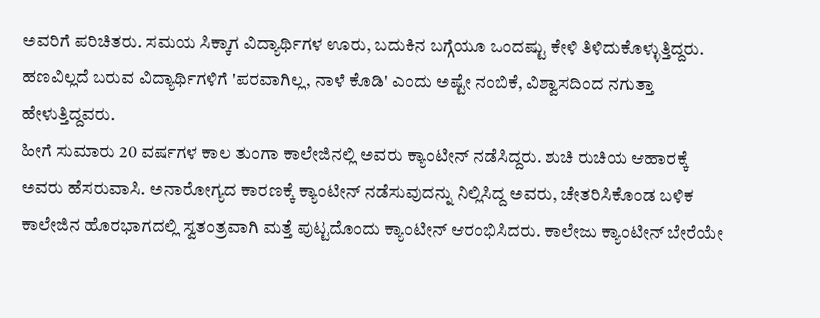ಅವರಿಗೆ ಪರಿಚಿತರು. ಸಮಯ ಸಿಕ್ಕಾಗ ವಿದ್ಯಾರ್ಥಿಗಳ ಊರು, ಬದುಕಿನ ಬಗ್ಗೆಯೂ ಒಂದಷ್ಟು ಕೇಳಿ ತಿಳಿದುಕೊಳ್ಳುತ್ತಿದ್ದರು.
ಹಣವಿಲ್ಲದೆ ಬರುವ ವಿದ್ಯಾರ್ಥಿಗಳಿಗೆ 'ಪರವಾಗಿಲ್ಲ, ನಾಳೆ ಕೊಡಿ' ಎಂದು ಅಷ್ಟೇ ನಂಬಿಕೆ, ವಿಶ್ವಾಸದಿಂದ ನಗುತ್ತಾ ಹೇಳುತ್ತಿದ್ದವರು.
ಹೀಗೆ ಸುಮಾರು 20 ವರ್ಷಗಳ ಕಾಲ ತುಂಗಾ ಕಾಲೇಜಿನಲ್ಲಿ ಅವರು ಕ್ಯಾಂಟೀನ್ ನಡೆಸಿದ್ದರು. ಶುಚಿ ರುಚಿಯ ಆಹಾರಕ್ಕೆ ಅವರು ಹೆಸರುವಾಸಿ. ಅನಾರೋಗ್ಯದ ಕಾರಣಕ್ಕೆ ಕ್ಯಾಂಟೀನ್ ನಡೆಸುವುದನ್ನು ನಿಲ್ಲಿಸಿದ್ದ ಅವರು, ಚೇತರಿಸಿಕೊಂಡ ಬಳಿಕ ಕಾಲೇಜಿನ ಹೊರಭಾಗದಲ್ಲಿ ಸ್ವತಂತ್ರವಾಗಿ ಮತ್ತೆ ಪುಟ್ಟದೊಂದು ಕ್ಯಾಂಟೀನ್ ಆರಂಭಿಸಿದರು. ಕಾಲೇಜು ಕ್ಯಾಂಟೀನ್ ಬೇರೆಯೇ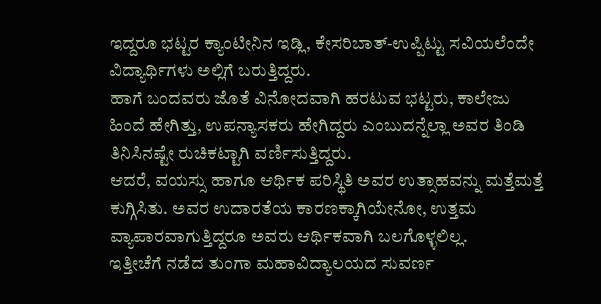ಇದ್ದರೂ ಭಟ್ಟರ ಕ್ಯಾಂಟೀನಿನ ಇಡ್ಲಿ, ಕೇಸರಿಬಾತ್-ಉಪ್ಪಿಟ್ಟು ಸವಿಯಲೆಂದೇ ವಿದ್ಯಾರ್ಥಿಗಳು ಅಲ್ಲಿಗೆ ಬರುತ್ತಿದ್ದರು.
ಹಾಗೆ ಬಂದವರು ಜೊತೆ ವಿನೋದವಾಗಿ ಹರಟುವ ಭಟ್ಟರು, ಕಾಲೇಜು ಹಿಂದೆ ಹೇಗಿತ್ತು, ಉಪನ್ಯಾಸಕರು ಹೇಗಿದ್ದರು ಎಂಬುದನ್ನೆಲ್ಲಾ ಅವರ ತಿಂಡಿ ತಿನಿಸಿನಷ್ಟೇ ರುಚಿಕಟ್ಟಾಗಿ ವರ್ಣಿಸುತ್ತಿದ್ದರು.
ಆದರೆ, ವಯಸ್ಸು ಹಾಗೂ ಆರ್ಥಿಕ ಪರಿಸ್ಥಿತಿ ಅವರ ಉತ್ಸಾಹವನ್ನು ಮತ್ತೆಮತ್ತೆ ಕುಗ್ಗಿಸಿತು. ಅವರ ಉದಾರತೆಯ ಕಾರಣಕ್ಕಾಗಿಯೇನೋ, ಉತ್ತಮ ವ್ಯಾಪಾರವಾಗುತ್ತಿದ್ದರೂ ಅವರು ಆರ್ಥಿಕವಾಗಿ ಬಲಗೊಳ್ಳಲಿಲ್ಲ.
ಇತ್ತೀಚೆಗೆ ನಡೆದ ತುಂಗಾ ಮಹಾವಿದ್ಯಾಲಯದ ಸುವರ್ಣ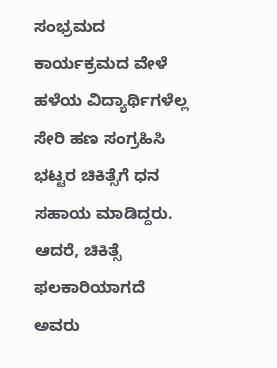ಸಂಭ್ರಮದ ಕಾರ್ಯಕ್ರಮದ ವೇಳೆ ಹಳೆಯ ವಿದ್ಯಾರ್ಥಿಗಳೆಲ್ಲ ಸೇರಿ ಹಣ ಸಂಗ್ರಹಿಸಿ ಭಟ್ಟರ ಚಿಕಿತ್ಸೆಗೆ ಧನ ಸಹಾಯ ಮಾಡಿದ್ದರು. ಆದರೆ, ಚಿಕಿತ್ಸೆ ಫಲಕಾರಿಯಾಗದೆ ಅವರು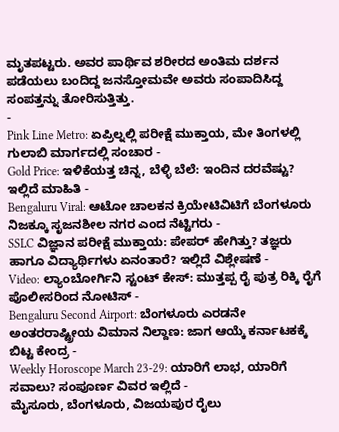ಮೃತಪಟ್ಟರು. ಅವರ ಪಾರ್ಥಿವ ಶರೀರದ ಅಂತಿಮ ದರ್ಶನ ಪಡೆಯಲು ಬಂದಿದ್ದ ಜನಸ್ತೋಮವೇ ಅವರು ಸಂಪಾದಿಸಿದ್ದ ಸಂಪತ್ತನ್ನು ತೋರಿಸುತ್ತಿತ್ತು.
-
Pink Line Metro: ಏಪ್ರಿಲ್ನಲ್ಲಿ ಪರೀಕ್ಷೆ ಮುಕ್ತಾಯ, ಮೇ ತಿಂಗಳಲ್ಲಿ ಗುಲಾಬಿ ಮಾರ್ಗದಲ್ಲಿ ಸಂಚಾರ -
Gold Price: ಇಳಿಕೆಯತ್ತ ಚಿನ್ನ, ಬೆಳ್ಳಿ ಬೆಲೆ: ಇಂದಿನ ದರವೆಷ್ಟು? ಇಲ್ಲಿದೆ ಮಾಹಿತಿ -
Bengaluru Viral: ಆಟೋ ಚಾಲಕನ ಕ್ರಿಯೇಟಿವಿಟಿಗೆ ಬೆಂಗಳೂರು ನಿಜಕ್ಕೂ ಸೃಜನಶೀಲ ನಗರ ಎಂದ ನೆಟ್ಟಿಗರು -
SSLC ವಿಜ್ಞಾನ ಪರೀಕ್ಷೆ ಮುಕ್ತಾಯ: ಪೇಪರ್ ಹೇಗಿತ್ತು? ತಜ್ಞರು ಹಾಗೂ ವಿದ್ಯಾರ್ಥಿಗಳು ಏನಂತಾರೆ? ಇಲ್ಲಿದೆ ವಿಶ್ಲೇಷಣೆ -
Video: ಲ್ಯಾಂಬೋರ್ಗಿನಿ ಸ್ಟಂಟ್ ಕೇಸ್: ಮುತ್ತಪ್ಪ ರೈ ಪುತ್ರ ರಿಕ್ಕಿ ರೈಗೆ ಪೊಲೀಸರಿಂದ ನೋಟಿಸ್ -
Bengaluru Second Airport: ಬೆಂಗಳೂರು ಎರಡನೇ ಅಂತರರಾಷ್ಟ್ರೀಯ ವಿಮಾನ ನಿಲ್ದಾಣ: ಜಾಗ ಆಯ್ಕೆ ಕರ್ನಾಟಕಕ್ಕೆ ಬಿಟ್ಟ ಕೇಂದ್ರ -
Weekly Horoscope March 23-29: ಯಾರಿಗೆ ಲಾಭ, ಯಾರಿಗೆ ಸವಾಲು? ಸಂಪೂರ್ಣ ವಿವರ ಇಲ್ಲಿದೆ -
ಮೈಸೂರು, ಬೆಂಗಳೂರು, ವಿಜಯಪುರ ರೈಲು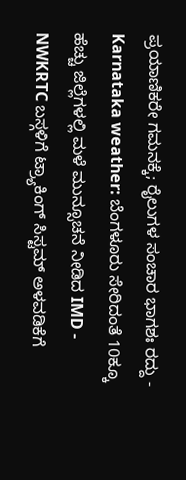ಪ್ರಯಾಣಿಕರೇ ಗಮನಕ್ಕೆ; ರೈಲುಗಳ ಸಂಚಾರ ಭಾಗಶಃ ರದ್ದು -
Karnataka weather: ಬೆಂಗಳೂರು ಸೇರಿದಂತೆ 10ಕ್ಕೂ ಹೆಚ್ಚು ಜಿಲ್ಲೆಗಳಲ್ಲಿ ಮಳೆ ಮುನ್ಸೂಚನೆ ನೀಡಿದ IMD -
NWKRTC ಬಸ್ಗಳಿಗೆ ಟ್ರ್ಯಾಕಿಂಗ್ ಸಿಸ್ಟಮ್ ಅಳವಡಿಕೆಗೆ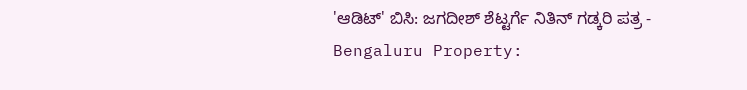'ಆಡಿಟ್' ಬಿಸಿ: ಜಗದೀಶ್ ಶೆಟ್ಟರ್ಗೆ ನಿತಿನ್ ಗಡ್ಕರಿ ಪತ್ರ -
Bengaluru Property: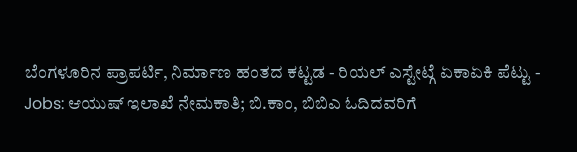ಬೆಂಗಳೂರಿನ ಪ್ರಾಪರ್ಟಿ, ನಿರ್ಮಾಣ ಹಂತದ ಕಟ್ಟಡ - ರಿಯಲ್ ಎಸ್ಟೇಟ್ಗೆ ಏಕಾಏಕಿ ಪೆಟ್ಟು -
Jobs: ಆಯುಷ್ ಇಲಾಖೆ ನೇಮಕಾತಿ; ಬಿ.ಕಾಂ, ಬಿಬಿಎ ಓದಿದವರಿಗೆ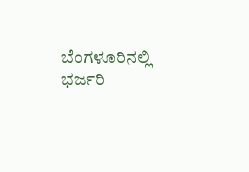ಬೆಂಗಳೂರಿನಲ್ಲಿ ಭರ್ಜರಿ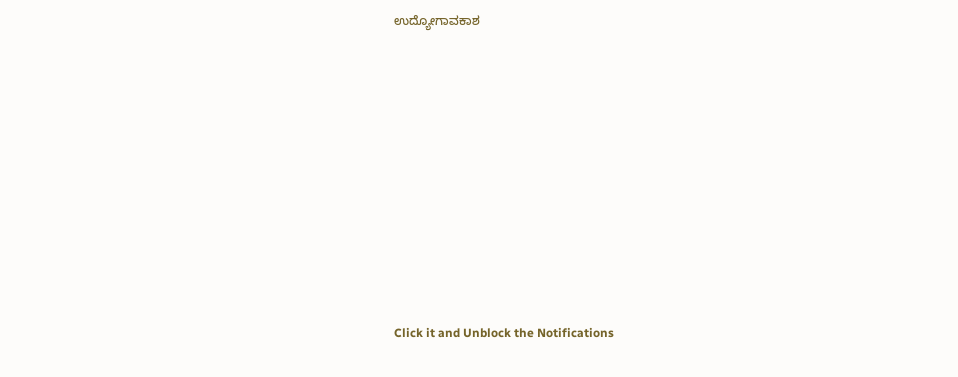ಉದ್ಯೋಗಾವಕಾಶ












Click it and Unblock the Notifications